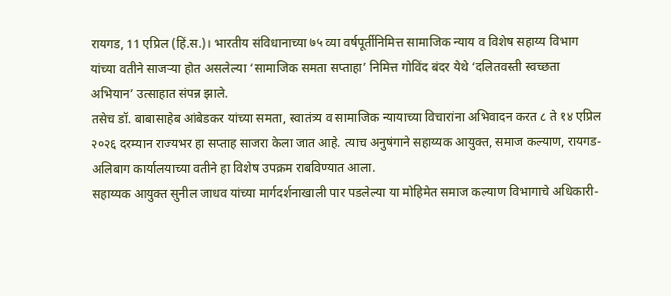रायगड, 11 एप्रिल (हिं.स.)। भारतीय संविधानाच्या ७५ व्या वर्षपूर्तीनिमित्त सामाजिक न्याय व विशेष सहाय्य विभाग यांच्या वतीने साजऱ्या होत असलेल्या ‘सामाजिक समता सप्ताहा’ निमित्त गोविंद बंदर येथे ‘दलितवस्ती स्वच्छता अभियान’ उत्साहात संपन्न झाले.
तसेच डॉ. बाबासाहेब आंबेडकर यांच्या समता, स्वातंत्र्य व सामाजिक न्यायाच्या विचारांना अभिवादन करत ८ ते १४ एप्रिल २०२६ दरम्यान राज्यभर हा सप्ताह साजरा केला जात आहे. त्याच अनुषंगाने सहाय्यक आयुक्त, समाज कल्याण, रायगड-अलिबाग कार्यालयाच्या वतीने हा विशेष उपक्रम राबविण्यात आला.
सहाय्यक आयुक्त सुनील जाधव यांच्या मार्गदर्शनाखाली पार पडलेल्या या मोहिमेत समाज कल्याण विभागाचे अधिकारी-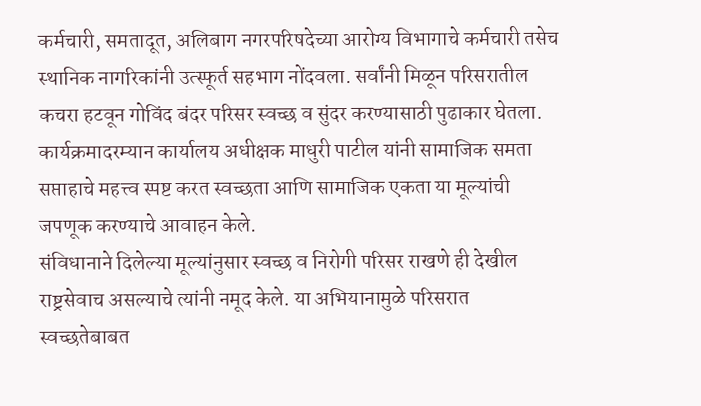कर्मचारी, समतादूत, अलिबाग नगरपरिषदेच्या आरोग्य विभागाचे कर्मचारी तसेच स्थानिक नागरिकांनी उत्स्फूर्त सहभाग नोंदवला. सर्वांनी मिळून परिसरातील कचरा हटवून गोविंद बंदर परिसर स्वच्छ व सुंदर करण्यासाठी पुढाकार घेतला. कार्यक्रमादरम्यान कार्यालय अधीक्षक माधुरी पाटील यांनी सामाजिक समता सप्ताहाचे महत्त्व स्पष्ट करत स्वच्छता आणि सामाजिक एकता या मूल्यांची जपणूक करण्याचे आवाहन केले.
संविधानाने दिलेल्या मूल्यांनुसार स्वच्छ व निरोगी परिसर राखणे ही देखील राष्ट्रसेवाच असल्याचे त्यांनी नमूद केले. या अभियानामुळे परिसरात स्वच्छतेबाबत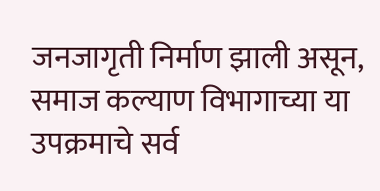जनजागृती निर्माण झाली असून, समाज कल्याण विभागाच्या या उपक्रमाचे सर्व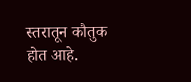स्तरातून कौतुक होत आहे.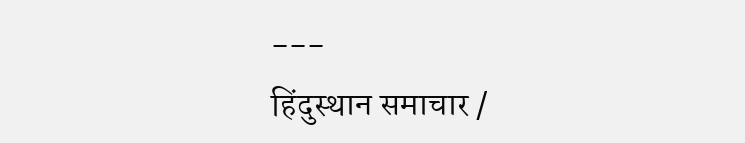---
हिंदुस्थान समाचार /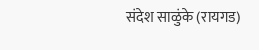संदेश साळुंके (रायगड)